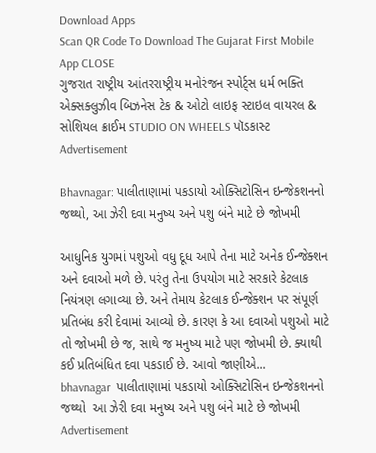Download Apps
Scan QR Code To Download The Gujarat First Mobile App CLOSE
ગુજરાત રાષ્ટ્રીય આંતરરાષ્ટ્રીય મનોરંજન સ્પોર્ટ્સ ધર્મ ભક્તિ એક્સક્લુઝીવ બિઝનેસ ટેક & ઓટો લાઇફ સ્ટાઇલ વાયરલ & સોશિયલ ક્રાઈમ STUDIO ON WHEELS પૉડકાસ્ટ
Advertisement

Bhavnagar: પાલીતાણામાં પકડાયો ઓક્સિટોસિન ઇન્જેકશનનો જથ્થો, આ ઝેરી દવા મનુષ્ય અને પશુ બંને માટે છે જોખમી

આધુનિક યુગમાં પશુઓ વધુ દૂધ આપે તેના માટે અનેક ઈન્જેક્શન અને દવાઓ મળે છે. પરંતુ તેના ઉપયોગ માટે સરકારે કેટલાક નિયંત્રણ લગાવ્યા છે. અને તેમાય કેટલાક ઈન્જેક્શન પર સંપૂર્ણ પ્રતિબંધ કરી દેવામાં આવ્યો છે. કારણ કે આ દવાઓ પશુઓ માટે તો જોખમી છે જ, સાથે જ મનુષ્ય માટે પણ જોખમી છે. ક્યાથી કઈ પ્રતિબંધિત દવા પકડાઈ છે. આવો જાણીએ...
bhavnagar  પાલીતાણામાં પકડાયો ઓક્સિટોસિન ઇન્જેકશનનો જથ્થો  આ ઝેરી દવા મનુષ્ય અને પશુ બંને માટે છે જોખમી
Advertisement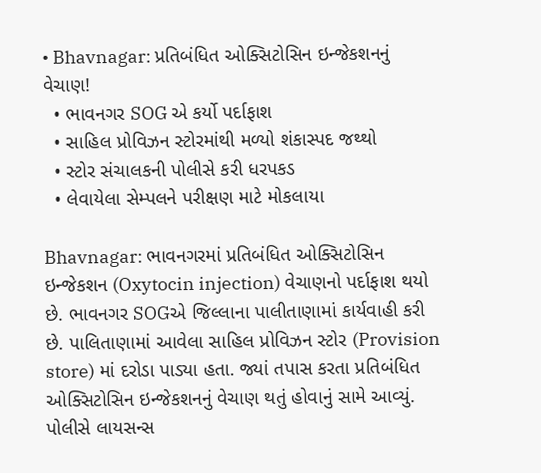• Bhavnagar: પ્રતિબંધિત ઓક્સિટોસિન ઇન્જેકશનનું વેચાણ!
  • ભાવનગર SOG એ કર્યો પર્દાફાશ
  • સાહિલ પ્રોવિઝન સ્ટોરમાંથી મળ્યો શંકાસ્પદ જથ્થો
  • સ્ટોર સંચાલકની પોલીસે કરી ધરપકડ
  • લેવાયેલા સેમ્પલને પરીક્ષણ માટે મોકલાયા

Bhavnagar: ભાવનગરમાં પ્રતિબંધિત ઓક્સિટોસિન ઇન્જેકશન (Oxytocin injection) વેચાણનો પર્દાફાશ થયો છે. ભાવનગર SOGએ જિલ્લાના પાલીતાણામાં કાર્યવાહી કરી છે. પાલિતાણામાં આવેલા સાહિલ પ્રોવિઝન સ્ટોર (Provision store) માં દરોડા પાડ્યા હતા. જ્યાં તપાસ કરતા પ્રતિબંધિત ઓક્સિટોસિન ઇન્જેકશનનું વેચાણ થતું હોવાનું સામે આવ્યું. પોલીસે લાયસન્સ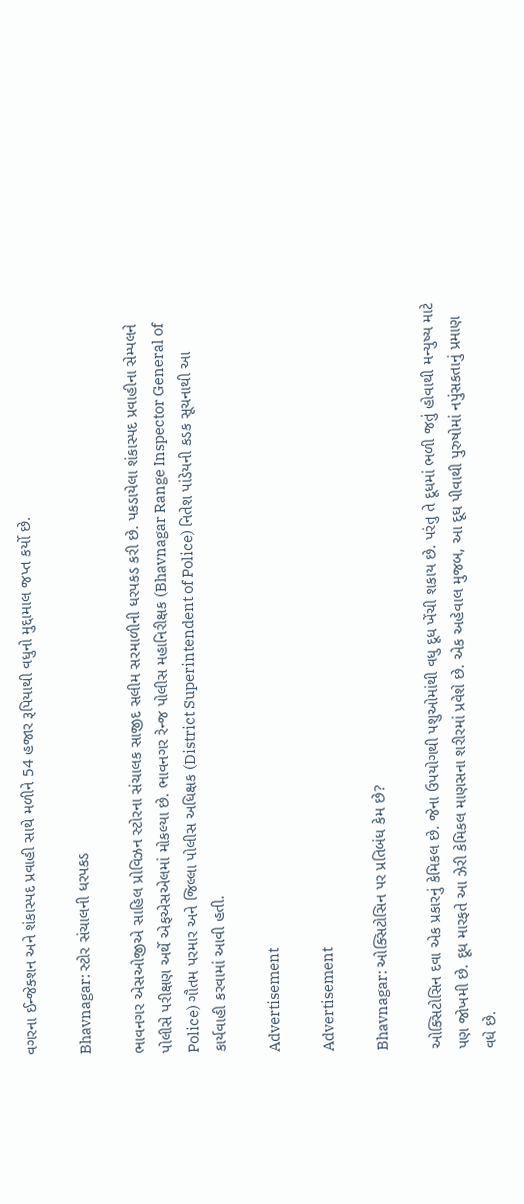વગરના ઈન્જેક્શન અને શંકાસ્પદ પ્રવાહી સાથે મળીને 54 હજાર રૂપિયાથી વધુનો મુદ્દામાલ જપ્ત કર્યો છે.

Bhavnagar: સ્ટોર સંચાલની ધરપકડ

ભાવનગર એસઓજીએ સાહિલ પ્રોવિઝન સ્ટોરના સંચાલક સાજીદ સલીમ સરમાળીની ધરપકડ કરી છે. પકડાયેલા શંકાસ્પદ પ્રવાહીના સેમ્પલને પોલીસે પરીક્ષણ અર્થે એફએસએલમાં મોકલ્યા છે. ભાવનગર રેન્જ પોલીસ મહાનિરીક્ષક (Bhavnagar Range Inspector General of Police) ગૌતમ પરમાર અને જિલ્લા પોલીસ અધિક્ષક (District Superintendent of Police) નિતેશ પાંડેયની કડક સૂચનાથી આ કાર્યવાહી કરવામાં આવી હતી.

Advertisement

Advertisement

Bhavnagar: ઓક્સિટોસિન પર પ્રતિબંધ કેમ છે?

ઓક્સિટોસિન દવા એક પ્રકારનું કેમિકલ છે. જેના ઉપયોગથી પશુઓમાંથી વધુ દૂધ ખેંચી શકાય છે. પરંતુ તે દૂધમાં ભળી જતું હોવાથી મન્યુષ્ય માટે પણ જોખમી છે. દૂધ મારફતે આ ઝેરી કેમિકલ માણસના શરીરમાં પ્રવેશે છે. એક અહેવાલ મુજબ, આ દૂઘ પીવાથી પુરુષોમાં નપુંસકતાનું પ્રમાણ વધે છે.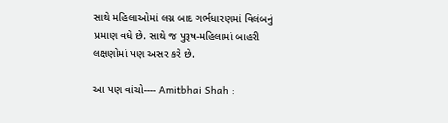સાથે મહિલાઓમાં લગ્ન બાદ ગર્ભધારણમાં વિલંબનું પ્રમાણ વધે છે. સાથે જ પુરૂષ-મહિલામાં બાહરી લક્ષણોમાં પણ અસર કરે છે.

આ પણ વાંચો---- Amitbhai Shah :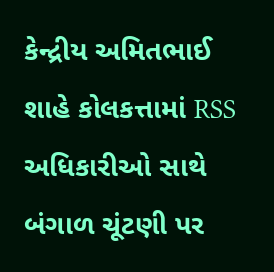કેન્દ્રીય અમિતભાઈ શાહે કોલકત્તામાં RSS અધિકારીઓ સાથે બંગાળ ચૂંટણી પર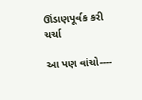ઊંડાણપૂર્વક કરી ચર્ચા

આ પણ વાંચો----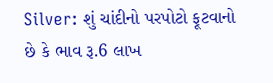Silver: શું ચાંદીનો પરપોટો ફૂટવાનો છે કે ભાવ રૂ.6 લાખ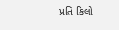પ્રતિ કિલો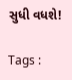સુધી વધશે!

Tags :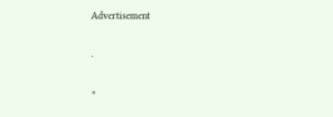Advertisement

.

×